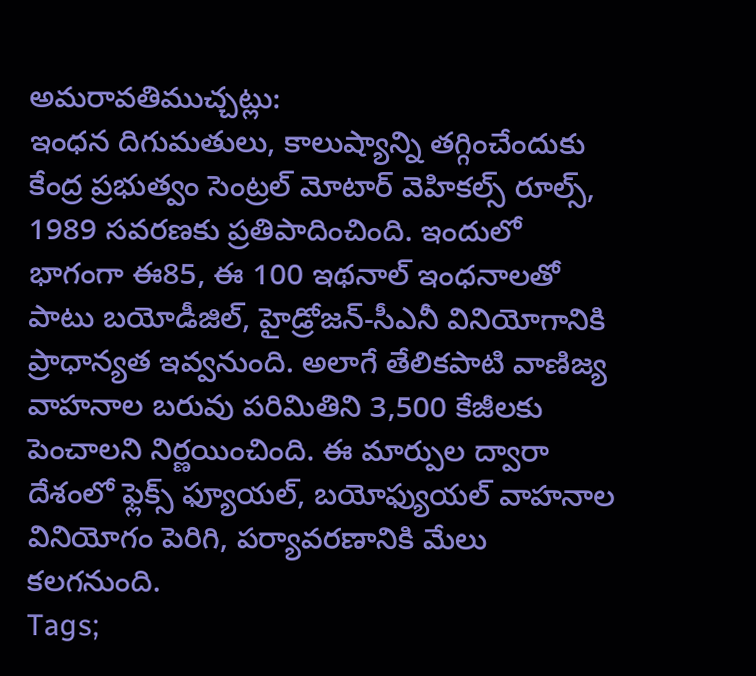అమరావతిముచ్చట్లు:
ఇంధన దిగుమతులు, కాలుష్యాన్ని తగ్గించేందుకు కేంద్ర ప్రభుత్వం సెంట్రల్ మోటార్ వెహికల్స్ రూల్స్, 1989 సవరణకు ప్రతిపాదించింది. ఇందులో భాగంగా ఈ85, ఈ 100 ఇథనాల్ ఇంధనాలతో పాటు బయోడీజిల్, హైడ్రోజన్-సీఎనీ వినియోగానికి ప్రాధాన్యత ఇవ్వనుంది. అలాగే తేలికపాటి వాణిజ్య వాహనాల బరువు పరిమితిని 3,500 కేజీలకు పెంచాలని నిర్ణయించింది. ఈ మార్పుల ద్వారా దేశంలో ఫ్లెక్స్ ఫ్యూయల్, బయోఫ్యుయల్ వాహనాల వినియోగం పెరిగి, పర్యావరణానికి మేలు కలగనుంది.
Tags;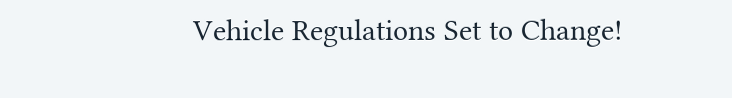Vehicle Regulations Set to Change!